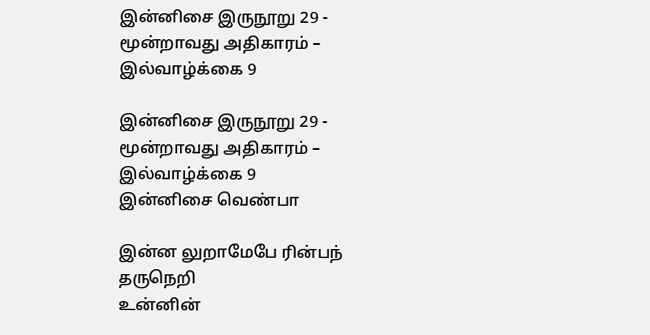இன்னிசை இருநூறு 29 - மூன்றாவது அதிகாரம் – இல்வாழ்க்கை 9

இன்னிசை இருநூறு 29 - மூன்றாவது அதிகாரம் – இல்வாழ்க்கை 9
இன்னிசை வெண்பா

இன்ன லுறாமேபே ரின்பந் தருநெறி
உன்னின்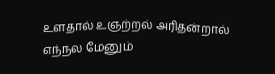உளதால் உஞற்றல் அரிதன்றால்
எந்நல மேனும்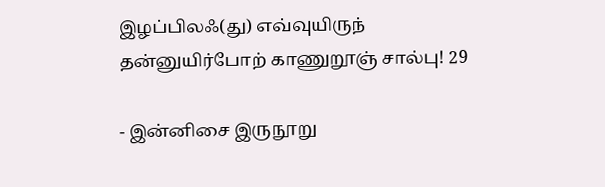இழப்பிலஃ(து) எவ்வுயிருந்
தன்னுயிர்போற் காணுறூஞ் சால்பு! 29

- இன்னிசை இருநூறு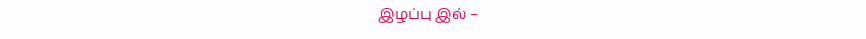இழப்பு இல் –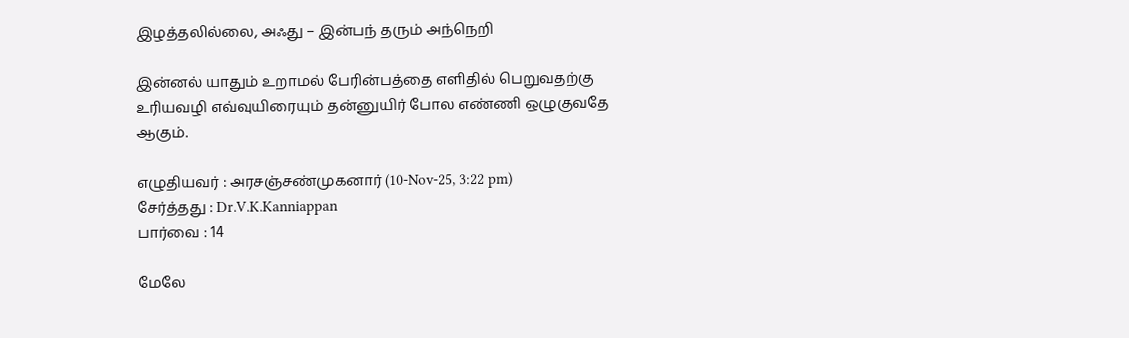இழத்தலில்லை, அஃது – இன்பந் தரும் அந்நெறி

இன்னல் யாதும் உறாமல் பேரின்பத்தை எளிதில் பெறுவதற்கு உரியவழி எவ்வுயிரையும் தன்னுயிர் போல எண்ணி ஒழுகுவதே ஆகும்.

எழுதியவர் : அரசஞ்சண்முகனார் (10-Nov-25, 3:22 pm)
சேர்த்தது : Dr.V.K.Kanniappan
பார்வை : 14

மேலே